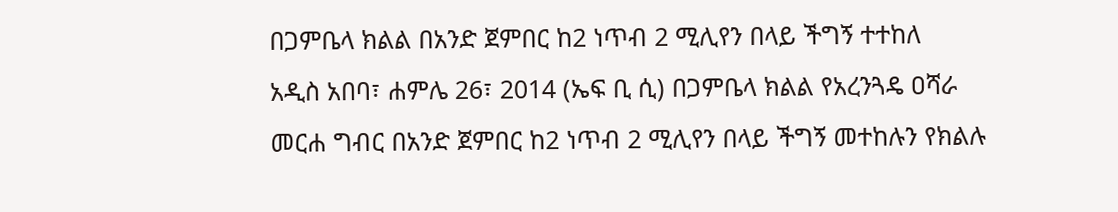በጋምቤላ ክልል በአንድ ጀምበር ከ2 ነጥብ 2 ሚሊየን በላይ ችግኝ ተተከለ
አዲስ አበባ፣ ሐምሌ 26፣ 2014 (ኤፍ ቢ ሲ) በጋምቤላ ክልል የአረንጓዴ ዐሻራ መርሐ ግብር በአንድ ጀምበር ከ2 ነጥብ 2 ሚሊየን በላይ ችግኝ መተከሉን የክልሉ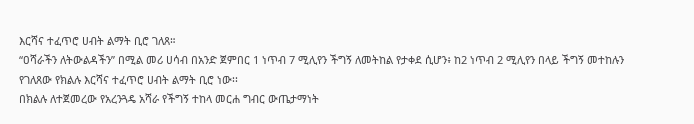እርሻና ተፈጥሮ ሀብት ልማት ቢሮ ገለጸ።
“ዐሻራችን ለትውልዳችን” በሚል መሪ ሀሳብ በአንድ ጀምበር 1 ነጥብ 7 ሚሊየን ችግኝ ለመትከል የታቀደ ሲሆን፥ ከ2 ነጥብ 2 ሚሊየን በላይ ችግኝ መተከሉን የገለጸው የክልሉ እርሻና ተፈጥሮ ሀብት ልማት ቢሮ ነው፡፡
በክልሉ ለተጀመረው የአረንጓዴ አሻራ የችግኝ ተከላ መርሐ ግብር ውጤታማነት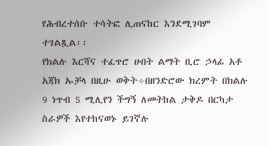የሕብረተሰቡ ተሳትፎ ሊጠናከር እንደሚገባም ተገልጿል፡፡
የክልሉ እርሻና ተፈጥሮ ሀብት ልማት ቢሮ ኃላፊ አቶ አጃክ ኡቻላ በዚሁ ወቅት÷በዘንድሮው ክረምት በክልሉ 9 ነጥብ 5 ሚሊየን ችግኝ ለመትከል ታቅዶ በርካታ ስራዎች እየተከናወኑ ይገኛሉ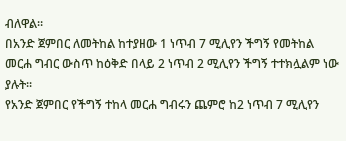ብለዋል።
በአንድ ጀምበር ለመትከል ከተያዘው 1 ነጥብ 7 ሚሊየን ችግኝ የመትከል መርሐ ግብር ውስጥ ከዕቅድ በላይ 2 ነጥብ 2 ሚሊየን ችግኝ ተተክሏልም ነው ያሉት፡፡
የአንድ ጀምበር የችግኝ ተከላ መርሐ ግብሩን ጨምሮ ከ2 ነጥብ 7 ሚሊየን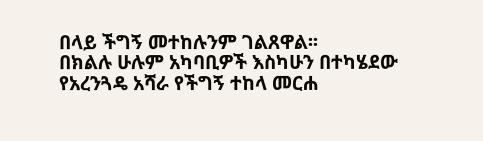በላይ ችግኝ መተከሉንም ገልጸዋል፡፡
በክልሉ ሁሉም አካባቢዎች እስካሁን በተካሄደው የአረንጓዴ አሻራ የችግኝ ተከላ መርሐ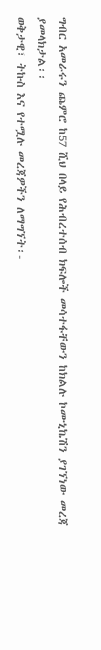ግብር አመራሩን ጨምሮ ከ57 ሺህ በላይ የሕብረተሰብ ክፍሎች መሳተፋቸውን ከክልሉ ኮሙኒኬሽን ያገኘነው መረጃ ያመላክታል፡፡
ወቅታዊ፣ ትኩስ እና የተሟሉ መረጃዎችን ለማግኘት፡-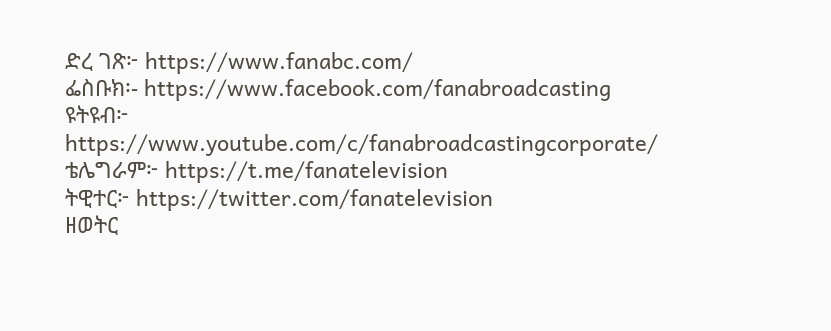ድረ ገጽ፦ https://www.fanabc.com/
ፌስቡክ፡- https://www.facebook.com/fanabroadcasting
ዩትዩብ፦ https://www.youtube.com/c/fanabroadcastingcorporate/
ቴሌግራም፦ https://t.me/fanatelevision
ትዊተር፦ https://twitter.com/fanatelevision
ዘወትር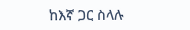ከእኛ ጋር ስላሉ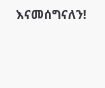እናመሰግናለን!